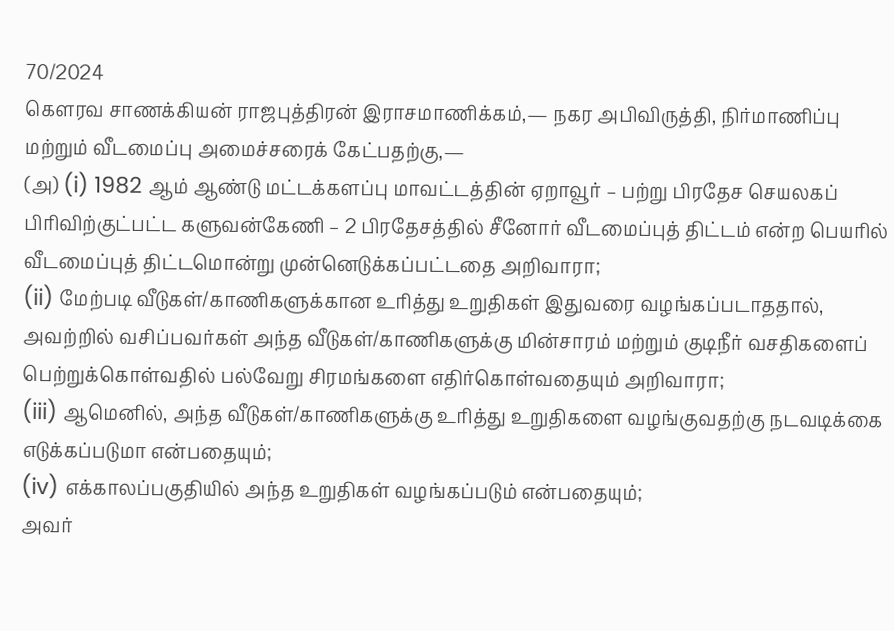70/2024
கௌரவ சாணக்கியன் ராஜபுத்திரன் இராசமாணிக்கம்,— நகர அபிவிருத்தி, நிர்மாணிப்பு மற்றும் வீடமைப்பு அமைச்சரைக் கேட்பதற்கு,—
(அ) (i) 1982 ஆம் ஆண்டு மட்டக்களப்பு மாவட்டத்தின் ஏறாவூர் – பற்று பிரதேச செயலகப் பிரிவிற்குட்பட்ட களுவன்கேணி – 2 பிரதேசத்தில் சீனோர் வீடமைப்புத் திட்டம் என்ற பெயரில் வீடமைப்புத் திட்டமொன்று முன்னெடுக்கப்பட்டதை அறிவாரா;
(ii) மேற்படி வீடுகள்/காணிகளுக்கான உரித்து உறுதிகள் இதுவரை வழங்கப்படாததால், அவற்றில் வசிப்பவர்கள் அந்த வீடுகள்/காணிகளுக்கு மின்சாரம் மற்றும் குடிநீர் வசதிகளைப் பெற்றுக்கொள்வதில் பல்வேறு சிரமங்களை எதிர்கொள்வதையும் அறிவாரா;
(iii) ஆமெனில், அந்த வீடுகள்/காணிகளுக்கு உரித்து உறுதிகளை வழங்குவதற்கு நடவடிக்கை எடுக்கப்படுமா என்பதையும்;
(iv) எக்காலப்பகுதியில் அந்த உறுதிகள் வழங்கப்படும் என்பதையும்;
அவர்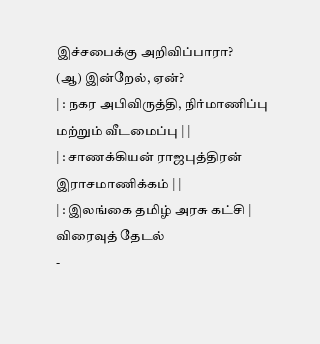இச்சபைக்கு அறிவிப்பாரா?
(ஆ) இன்றேல், ஏன்?
| : நகர அபிவிருத்தி, நிர்மாணிப்பு மற்றும் வீடமைப்பு | |
| : சாணக்கியன் ராஜபுத்திரன் இராசமாணிக்கம் | |
| : இலங்கை தமிழ் அரசு கட்சி |
விரைவுத் தேடல்
-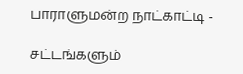பாராளுமன்ற நாட்காட்டி -

சட்டங்களும்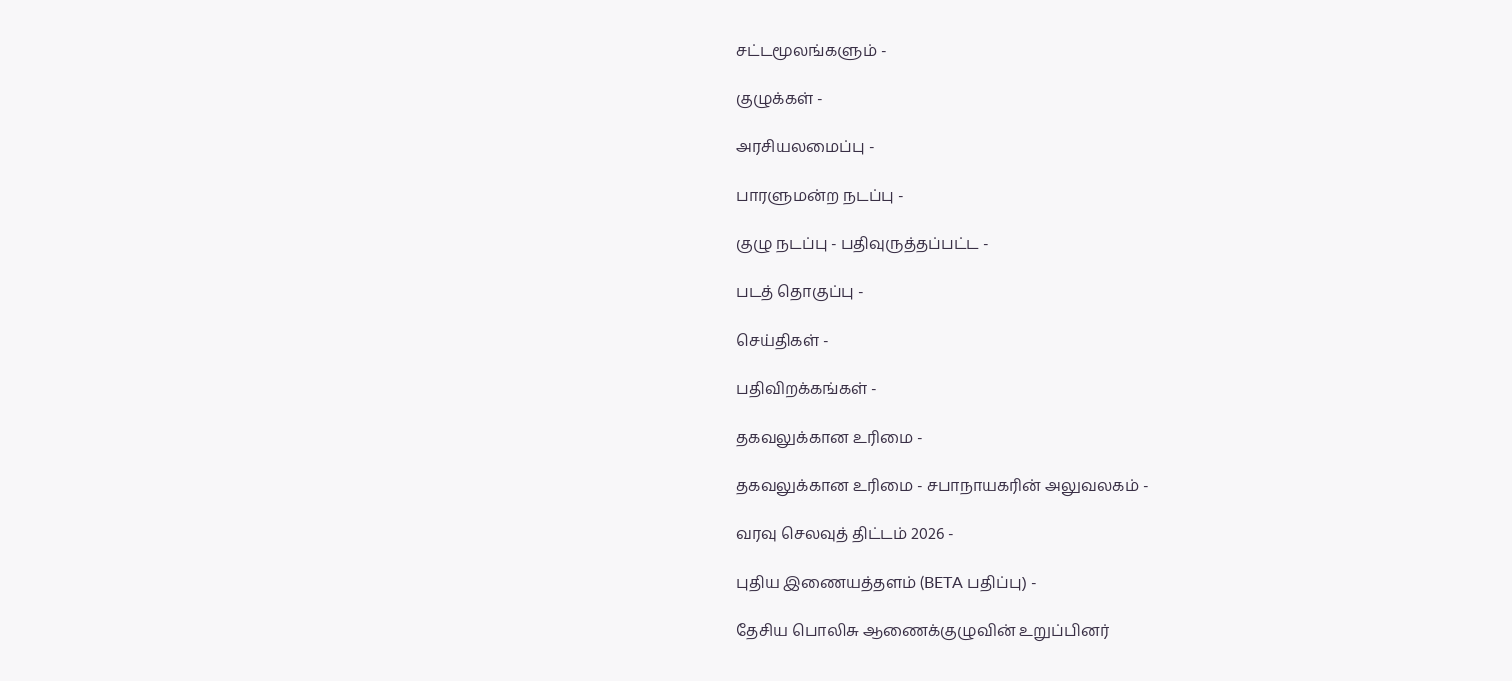சட்டமூலங்களும் -

குழுக்கள் -

அரசியலமைப்பு -

பாரளுமன்ற நடப்பு -

குழு நடப்பு - பதிவுருத்தப்பட்ட -

படத் தொகுப்பு -

செய்திகள் -

பதிவிறக்கங்கள் -

தகவலுக்கான உரிமை -

தகவலுக்கான உரிமை - சபாநாயகரின் அலுவலகம் -

வரவு செலவுத் திட்டம் 2026 -

புதிய இணையத்தளம் (BETA பதிப்பு) -

தேசிய பொலிசு ஆணைக்குழுவின் உறுப்பினர்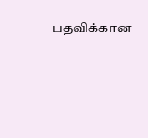பதவிக்கான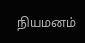நியமனம்